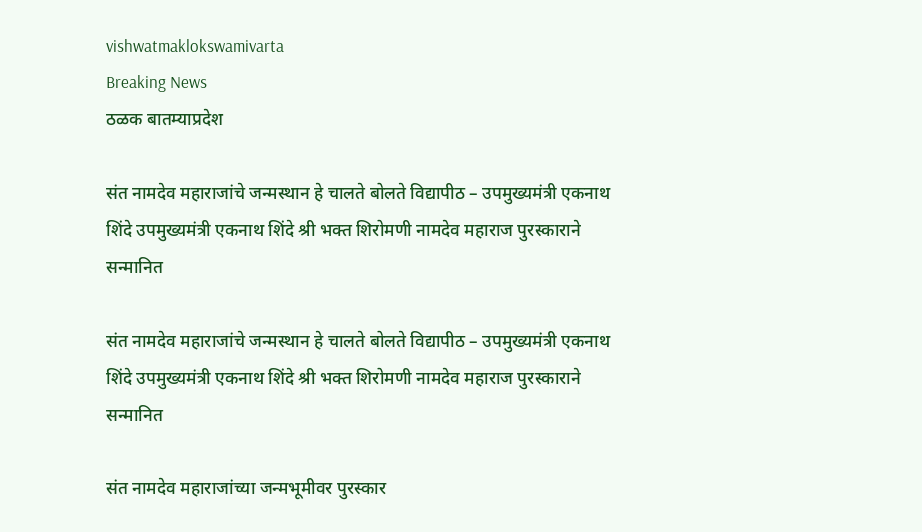vishwatmaklokswamivarta
Breaking News
ठळक बातम्याप्रदेश

संत नामदेव महाराजांचे जन्मस्थान हे चालते बोलते विद्यापीठ – उपमुख्यमंत्री एकनाथ शिंदे उपमुख्यमंत्री एकनाथ शिंदे श्री भक्त शिरोमणी नामदेव महाराज पुरस्काराने सन्मानित

संत नामदेव महाराजांचे जन्मस्थान हे चालते बोलते विद्यापीठ – उपमुख्यमंत्री एकनाथ शिंदे उपमुख्यमंत्री एकनाथ शिंदे श्री भक्त शिरोमणी नामदेव महाराज पुरस्काराने सन्मानित

संत नामदेव महाराजांच्या जन्मभूमीवर पुरस्कार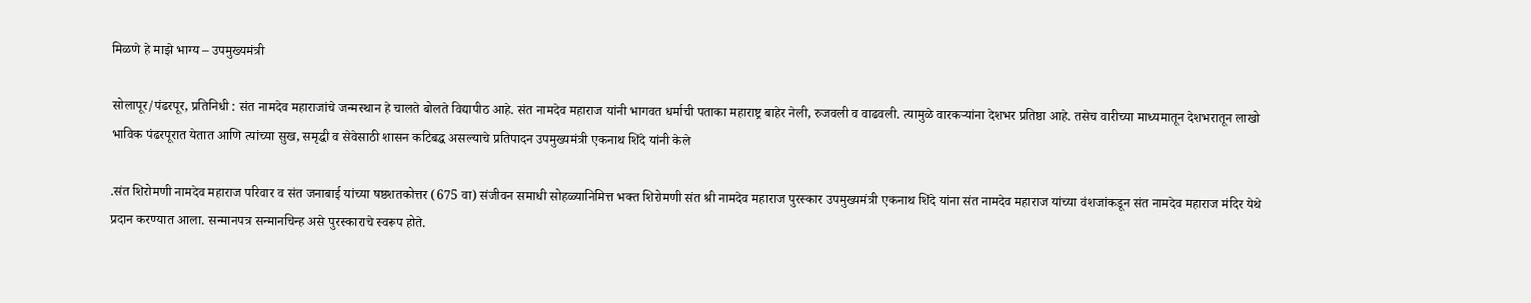मिळणे हे माझे भाग्य – उपमुख्यमंत्री

सोलापूर/पंढरपूर, प्रतिनिधी : संत नामदेव महाराजांचे जन्मस्थान हे चालते बोलते विद्यापीठ आहे. संत नामदेव महाराज यांनी भागवत धर्माची पताका महाराष्ट्र बाहेर नेली, रुजवली व वाढवली. त्यामुळे वारकऱ्यांना देशभर प्रतिष्ठा आहे. तसेच वारीच्या माध्यमातून देशभरातून लाखो भाविक पंढरपूरात येतात आणि त्यांच्या सुख, समृद्धी व सेवेसाठी शासन कटिबद्ध असल्याचे प्रतिपादन उपमुख्यमंत्री एकनाथ शिंदे यांनी केले

.संत शिरोमणी नामदेव महाराज परिवार व संत जनाबाई यांच्या षष्ठशतकोत्तर (675 वा) संजीवन समाधी सोहळ्यानिमित्त भक्त शिरोमणी संत श्री नामदेव महाराज पुरस्कार उपमुख्यमंत्री एकनाथ शिंदे यांना संत नामदेव महाराज यांच्या वंशजांकडून संत नामदेव महाराज मंदिर येथे प्रदान करण्यात आला. सन्मानपत्र सन्मानचिन्ह असे पुरस्काराचे स्वरूप होते.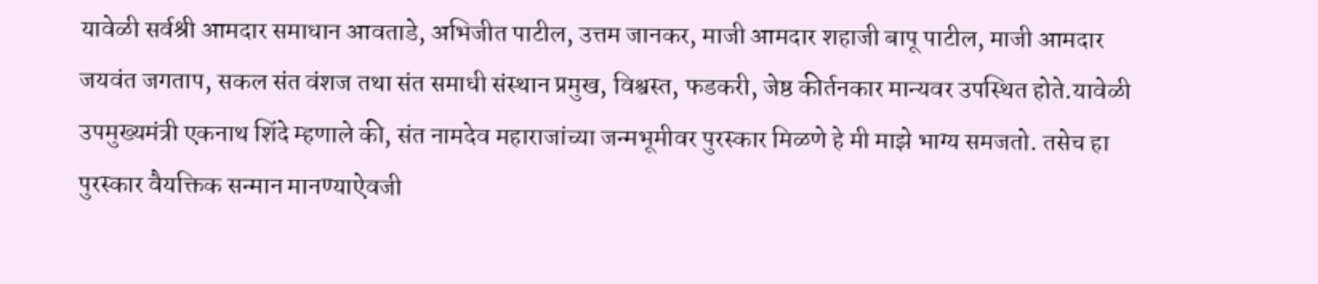यावेळी सर्वश्री आमदार समाधान आवताडे, अभिजीत पाटील, उत्तम जानकर, माजी आमदार शहाजी बापू पाटील, माजी आमदार जयवंत जगताप, सकल संत वंशज तथा संत समाधी संस्थान प्रमुख, विश्वस्त, फडकरी, जेष्ठ कीर्तनकार मान्यवर उपस्थित होते.यावेळी उपमुख्यमंत्री एकनाथ शिंदे म्हणाले की, संत नामदेव महाराजांच्या जन्मभूमीवर पुरस्कार मिळणे हे मी माझे भाग्य समजतो. तसेच हा पुरस्कार वैयक्तिक सन्मान मानण्याऐवजी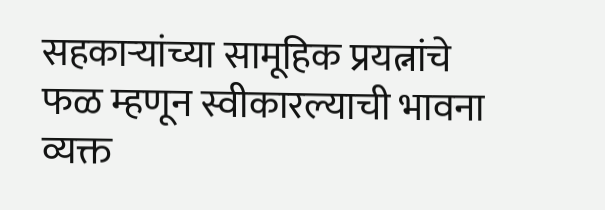सहकाऱ्यांच्या सामूहिक प्रयत्नांचे फळ म्हणून स्वीकारल्याची भावना व्यक्त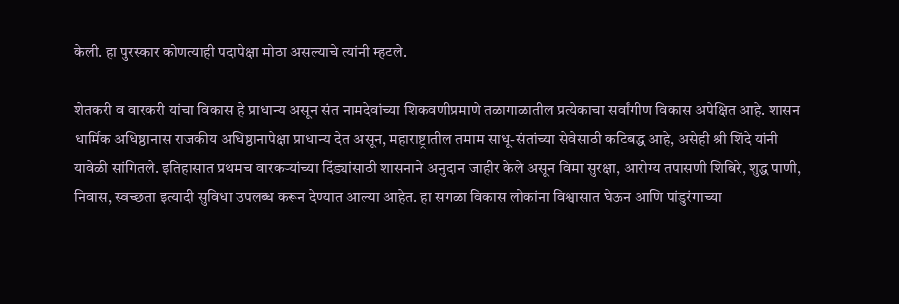केली. हा पुरस्कार कोणत्याही पदापेक्षा मोठा असल्याचे त्यांनी म्हटले.

शेतकरी व वारकरी यांचा विकास हे प्राधान्य असून संत नामदेवांच्या शिकवणीप्रमाणे तळागाळातील प्रत्येकाचा सर्वांगीण विकास अपेक्षित आहे. शासन धार्मिक अधिष्ठानास राजकीय अधिष्ठानापेक्षा प्राधान्य देत असून, महाराष्ट्रातील तमाम साधू-संतांच्या सेवेसाठी कटिबद्ध आहे, असेही श्री शिंदे यांनी यावेळी सांगितले. इतिहासात प्रथमच वारकऱ्यांच्या दिंड्यांसाठी शासनाने अनुदान जाहीर केले असून विमा सुरक्षा, आरोग्य तपासणी शिबिरे, शुद्ध पाणी, निवास, स्वच्छता इत्यादी सुविधा उपलब्ध करून देण्यात आल्या आहेत. हा सगळा विकास लोकांना विश्वासात घेऊन आणि पांडुरंगाच्या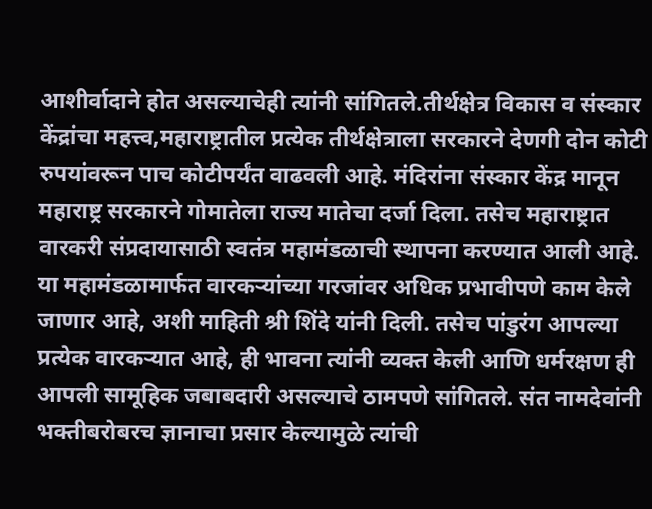आशीर्वादाने होत असल्याचेही त्यांनी सांगितले.तीर्थक्षेत्र विकास व संस्कार केंद्रांचा महत्त्व,महाराष्ट्रातील प्रत्येक तीर्थक्षेत्राला सरकारने देणगी दोन कोटी रुपयांवरून पाच कोटीपर्यंत वाढवली आहे. मंदिरांना संस्कार केंद्र मानून महाराष्ट्र सरकारने गोमातेला राज्य मातेचा दर्जा दिला. तसेच महाराष्ट्रात वारकरी संप्रदायासाठी स्वतंत्र महामंडळाची स्थापना करण्यात आली आहे. या महामंडळामार्फत वारकऱ्यांच्या गरजांवर अधिक प्रभावीपणे काम केले जाणार आहे, अशी माहिती श्री शिंदे यांनी दिली. तसेच पांडुरंग आपल्या प्रत्येक वारकऱ्यात आहे, ही भावना त्यांनी व्यक्त केली आणि धर्मरक्षण ही आपली सामूहिक जबाबदारी असल्याचे ठामपणे सांगितले. संत नामदेवांनी भक्तीबरोबरच ज्ञानाचा प्रसार केल्यामुळे त्यांची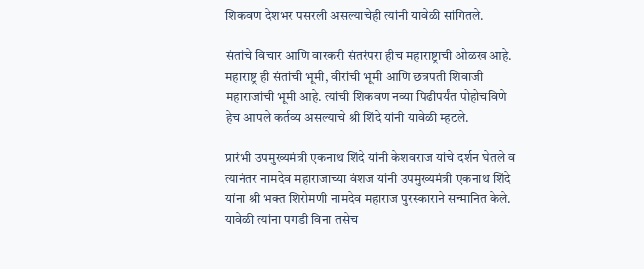शिकवण देशभर पसरली असल्याचेही त्यांनी यावेळी सांगितले.

संतांचे विचार आणि वारकरी संतरंपरा हीच महाराष्ट्राची ओळख आहे. महाराष्ट्र ही संतांची भूमी, वीरांची भूमी आणि छत्रपती शिवाजी महाराजांची भूमी आहे. त्यांची शिकवण नव्या पिढीपर्यंत पोहोचविणे हेच आपले कर्तव्य असल्याचे श्री शिंदे यांनी यावेळी म्हटले.

प्रारंभी उपमुख्यमंत्री एकनाथ शिंदे यांनी केशवराज यांचे दर्शन घेतले व त्यानंतर नामदेव महाराजाच्या वंशज यांनी उपमुख्यमंत्री एकनाथ शिंदे यांना श्री भक्त शिरोमणी नामदेव महाराज पुरस्काराने सन्मानित केले. यावेळी त्यांना पगडी विना तसेच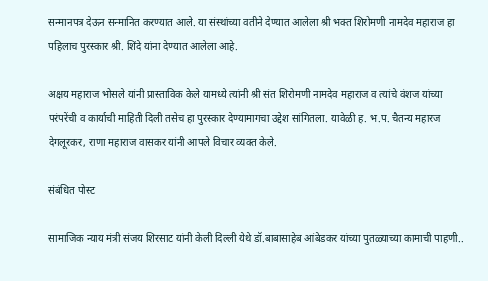सन्मानपत्र देऊन सन्मानित करण्यात आले. या संस्थांच्या वतीने देण्यात आलेला श्री भक्त शिरोमणी नामदेव महाराज हा पहिलाच पुरस्कार श्री. शिंदे यांना देण्यात आलेला आहे.

अक्षय महाराज भोसले यांनी प्रास्ताविक केले यामध्ये त्यांनी श्री संत शिरोमणी नामदेव महाराज व त्यांचे वंशज यांच्या परंपरेंची व कार्याची माहिती दिली तसेच हा पुरस्कार देण्यामागचा उद्देश सांगितला. यावेळी ह. भ.प. चैतन्य महारज देगलूरकर, राणा महाराज वासकर यांनी आपले विचार व्यक्त केले.

संबंधित पोस्ट

सामाजिक न्याय मंत्री संजय शिरसाट यांनी केली दिल्ली येथे डॉ.बाबासाहेब आंबेडकर यांच्या पुतळ्याच्या कामाची पाहणी..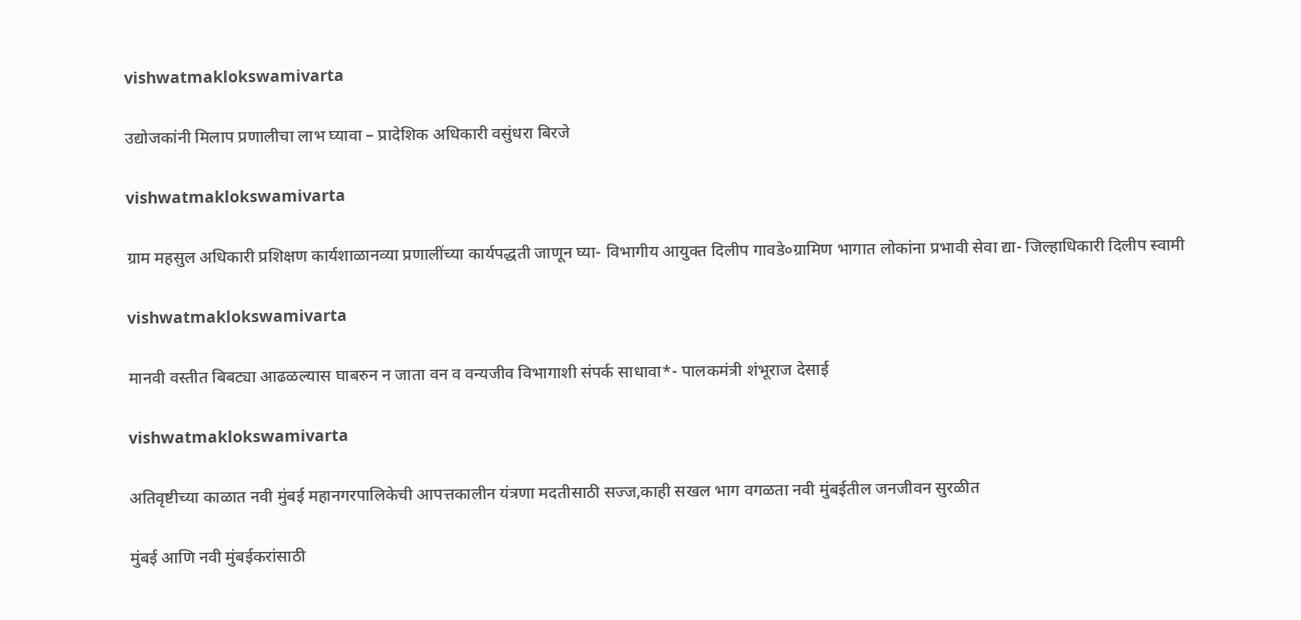vishwatmaklokswamivarta

उद्योजकांनी मिलाप प्रणालीचा लाभ घ्यावा – प्रादेशिक अधिकारी वसुंधरा बिरजे

vishwatmaklokswamivarta

ग्राम महसुल अधिकारी प्रशिक्षण कार्यशाळानव्या प्रणालींच्या कार्यपद्धती जाणून घ्या- विभागीय आयुक्त दिलीप गावडे०ग्रामिण भागात लोकांना प्रभावी सेवा द्या- जिल्हाधिकारी दिलीप स्वामी

vishwatmaklokswamivarta

मानवी वस्तीत बिबट्या आढळल्यास घाबरुन न जाता वन व वन्यजीव विभागाशी संपर्क साधावा*- पालकमंत्री शंभूराज देसाई

vishwatmaklokswamivarta

अतिवृष्टीच्या काळात नवी मुंबई महानगरपालिकेची आपत्तकालीन यंत्रणा मदतीसाठी सज्ज,काही सखल भाग वगळता नवी मुंबईतील जनजीवन सुरळीत

मुंबई आणि नवी मुंबईकरांसाठी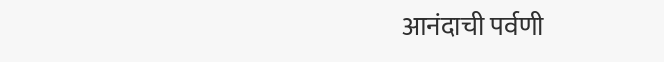आनंदाची पर्वणी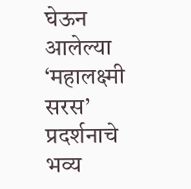घेऊन आलेल्या ‘महालक्ष्मी सरस’ प्रदर्शनाचे भव्य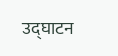उद्घाटन